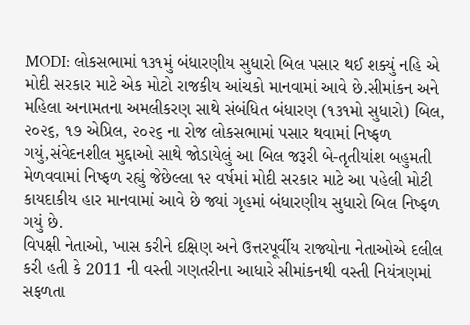MODI: લોકસભામાં ૧૩૧મું બંધારણીય સુધારો બિલ પસાર થઈ શક્યું નહિ એ મોદી સરકાર માટે એક મોટો રાજકીય આંચકો માનવામાં આવે છે.સીમાંકન અને મહિલા અનામતના અમલીકરણ સાથે સંબંધિત બંધારણ (૧૩૧મો સુધારો) બિલ, ૨૦૨૬, ૧૭ એપ્રિલ, ૨૦૨૬ ના રોજ લોકસભામાં પસાર થવામાં નિષ્ફળ ગયું,સંવેદનશીલ મુદ્દાઓ સાથે જોડાયેલું આ બિલ જરૂરી બે-તૃતીયાંશ બહુમતી મેળવવામાં નિષ્ફળ રહ્યું જેછેલ્લા ૧૨ વર્ષમાં મોદી સરકાર માટે આ પહેલી મોટી કાયદાકીય હાર માનવામાં આવે છે જ્યાં ગૃહમાં બંધારણીય સુધારો બિલ નિષ્ફળ ગયું છે.
વિપક્ષી નેતાઓ, ખાસ કરીને દક્ષિણ અને ઉત્તરપૂર્વીય રાજ્યોના નેતાઓએ દલીલ કરી હતી કે 2011 ની વસ્તી ગણતરીના આધારે સીમાંકનથી વસ્તી નિયંત્રણમાં સફળતા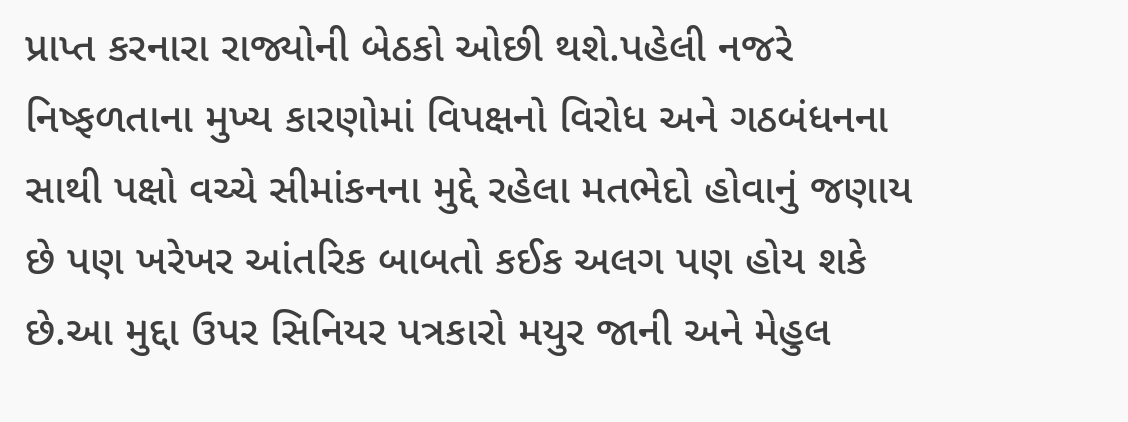પ્રાપ્ત કરનારા રાજ્યોની બેઠકો ઓછી થશે.પહેલી નજરે નિષ્ફળતાના મુખ્ય કારણોમાં વિપક્ષનો વિરોધ અને ગઠબંધનના સાથી પક્ષો વચ્ચે સીમાંકનના મુદ્દે રહેલા મતભેદો હોવાનું જણાય છે પણ ખરેખર આંતરિક બાબતો કઈક અલગ પણ હોય શકે છે.આ મુદ્દા ઉપર સિનિયર પત્રકારો મયુર જાની અને મેહુલ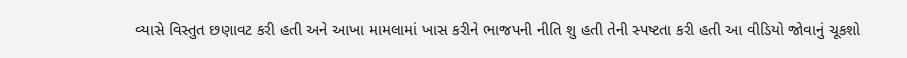વ્યાસે વિસ્તુત છણાવટ કરી હતી અને આખા મામલામાં ખાસ કરીને ભાજપની નીતિ શુ હતી તેની સ્પષ્ટતા કરી હતી આ વીડિયો જોવાનું ચૂકશો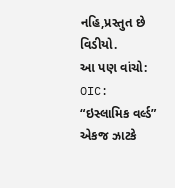નહિ,પ્રસ્તુત છે વિડીયો.
આ પણ વાંચો:
OIC: “ઇસ્લામિક વર્લ્ડ” એકજ ઝાટકે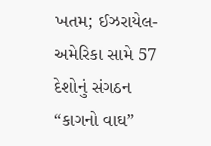ખતમ; ઈઝરાયેલ-અમેરિકા સામે 57 દેશોનું સંગઠન “કાગનો વાઘ”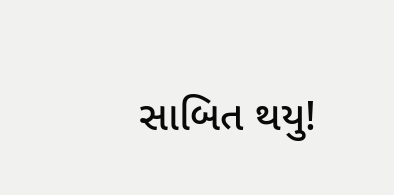સાબિત થયુ!